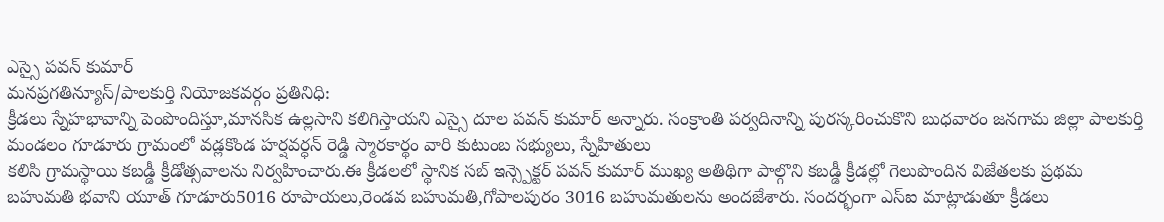ఎస్సై పవన్ కుమార్
మనప్రగతిన్యూస్/పాలకుర్తి నియోజకవర్గం ప్రతినిధి:
క్రీడలు స్నేహభావాన్ని పెంపొందిస్తూ,మానసిక ఉల్లసాని కలిగిస్తాయని ఎస్సై దూల పవన్ కుమార్ అన్నారు. సంక్రాంతి పర్వదినాన్ని పురస్కరించుకొని బుధవారం జనగామ జిల్లా పాలకుర్తి మండలం గూడూరు గ్రామంలో వడ్లకొండ హర్షవర్ధన్ రెడ్డి స్మారకార్థం వారి కుటుంబ సభ్యులు, స్నేహితులు
కలిసి గ్రామస్థాయి కబడ్డీ క్రీడోత్సవాలను నిర్వహించారు.ఈ క్రీడలలో స్థానిక సబ్ ఇన్స్పెక్టర్ పవన్ కుమార్ ముఖ్య అతిథిగా పాల్గొని కబడ్డీ క్రీడల్లో గెలుపొందిన విజేతలకు ప్రథమ బహుమతి భవాని యూత్ గూడూరు5016 రూపాయలు,రెండవ బహుమతి,గోపాలపురం 3016 బహుమతులను అందజేశారు. సందర్భంగా ఎస్ఐ మాట్లాడుతూ క్రీడలు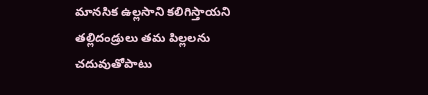మానసిక ఉల్లసాని కలిగిస్తాయని తల్లిదండ్రులు తమ పిల్లలను చదువుతోపాటు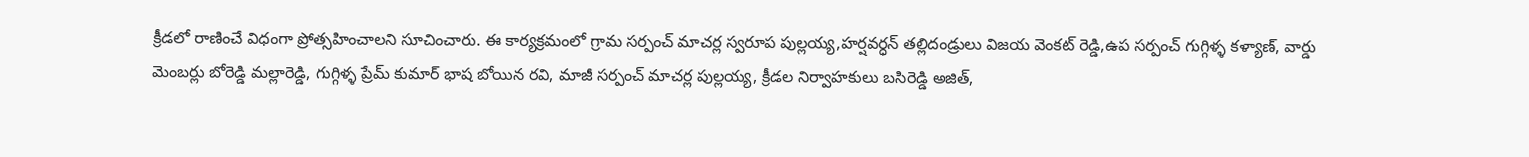క్రీడలో రాణించే విధంగా ప్రోత్సహించాలని సూచించారు. ఈ కార్యక్రమంలో గ్రామ సర్పంచ్ మాచర్ల స్వరూప పుల్లయ్య,హర్షవర్ధన్ తల్లిదండ్రులు విజయ వెంకట్ రెడ్డి,ఉప సర్పంచ్ గుగ్గిళ్ళ కళ్యాణ్, వార్డు మెంబర్లు బోరెడ్డి మల్లారెడ్డి, గుగ్గిళ్ళ ప్రేమ్ కుమార్ భాష బోయిన రవి, మాజీ సర్పంచ్ మాచర్ల పుల్లయ్య, క్రీడల నిర్వాహకులు బసిరెడ్డి అజిత్,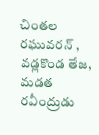చింతల రఘువరన్ , వడ్లకొండ తేజ, మడత రవీంద్రుడు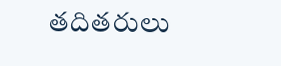తదితరులు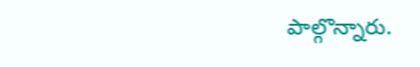పాల్గొన్నారు.